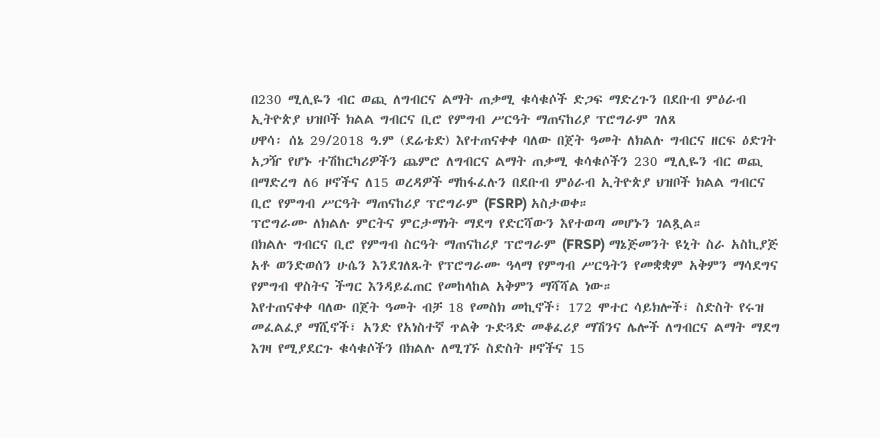በ230 ሚሊዬን ብር ወጪ ለግብርና ልማት ጠቃሚ ቁሳቁሶች ድጋፍ ማድረጉን በደቡብ ምዕራብ ኢትዮጵያ ህዝቦች ክልል ግብርና ቢሮ የምግብ ሥርዓት ማጠናከሪያ ፕሮግራም ገለጸ
ሀዋሳ፡ ሰኔ 29/2018 ዓ.ም (ደሬቴድ) እየተጠናቀቀ ባለው በጀት ዓመት ለክልሉ ግብርና ዘርፍ ዕድገት አጋዥ የሆኑ ተሽከርካሪዎችን ጨምሮ ለግብርና ልማት ጠቃሚ ቁሳቁሶችን 230 ሚሊዬን ብር ወጪ በማድረግ ለ6 ዞኖችና ለ15 ወረዳዎች ማከፋፈሉን በደቡብ ምዕራብ ኢትዮጵያ ህዝቦች ክልል ግብርና ቢሮ የምግብ ሥርዓት ማጠናከሪያ ፕሮግራም (FSRP) አስታወቀ።
ፕሮግራሙ ለክልሉ ምርትና ምርታማነት ማደግ የድርሻውን እየተወጣ መሆኑን ገልጿል።
በክልሉ ግብርና ቢሮ የምግብ ስርዓት ማጠናከሪያ ፕሮግራም (FRSP) ማኔጅመንት ዩኒት ስራ አስኪያጅ አቶ ወንድወሰን ሁሴን እንደገለጹት የፕሮግራሙ ዓላማ የምግብ ሥርዓትን የመቋቋም አቅምን ማሳደግና የምግብ ዋስትና ችግር እንዳይፈጠር የመከላከል አቅምን ማሻሻል ነው።
እየተጠናቀቀ ባለው በጀት ዓመት ብቻ 18 የመስክ መኪኖች፣ 172 ሞተር ሳይክሎች፣ ስድስት የሩዝ መፈልፈያ ማሺኖች፣ አንድ የአነስተኛ ጥልቅ ጉድጓድ መቆፈሪያ ማሽንና ሌሎች ለግብርና ልማት ማደግ እገዛ የሚያደርጉ ቁሳቁሶችን በክልሉ ለሚገኙ ስድስት ዞኖችና 15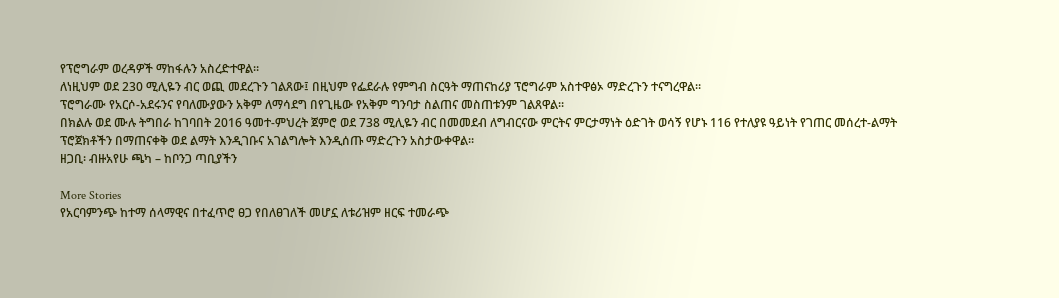የፕሮግራም ወረዳዎች ማከፋሉን አስረድተዋል።
ለነዚህም ወደ 230 ሚሊዬን ብር ወጪ መደረጉን ገልጸው፤ በዚህም የፌደራሉ የምግብ ስርዓት ማጠናከሪያ ፕሮግራም አስተዋፅኦ ማድረጉን ተናግረዋል።
ፕሮግራሙ የአርሶ-አደሩንና የባለሙያውን አቅም ለማሳደግ በየጊዜው የአቅም ግንባታ ስልጠና መስጠቱንም ገልጸዋል።
በክልሉ ወደ ሙሉ ትግበራ ከገባበት 2016 ዓመተ-ምህረት ጀምሮ ወደ 738 ሚሊዬን ብር በመመደብ ለግብርናው ምርትና ምርታማነት ዕድገት ወሳኝ የሆኑ 116 የተለያዩ ዓይነት የገጠር መሰረተ-ልማት ፕሮጀክቶችን በማጠናቀቅ ወደ ልማት እንዲገቡና አገልግሎት እንዲሰጡ ማድረጉን አስታውቀዋል።
ዘጋቢ፡ ብዙአየሁ ጫካ – ከቦንጋ ጣቢያችን

More Stories
የአርባምንጭ ከተማ ሰላማዊና በተፈጥሮ ፀጋ የበለፀገለች መሆኗ ለቱሪዝም ዘርፍ ተመራጭ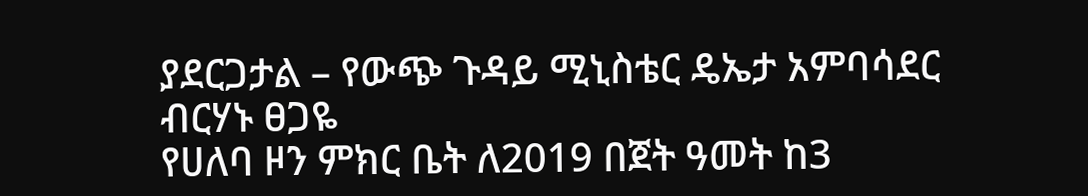ያደርጋታል – የውጭ ጉዳይ ሚኒስቴር ዴኤታ አምባሳደር ብርሃኑ ፀጋዬ
የሀለባ ዞን ምክር ቤት ለ2019 በጀት ዓመት ከ3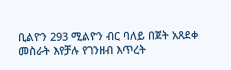ቢልዮን 293 ሚልዮን ብር ባለይ በጀት አጸደቀ
መስራት እየቻሉ የገንዘብ እጥረት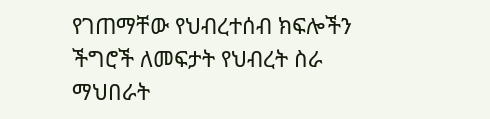የገጠማቸው የህብረተሰብ ክፍሎችን ችግሮች ለመፍታት የህብረት ስራ ማህበራት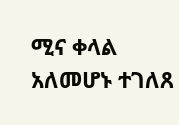ሚና ቀላል አለመሆኑ ተገለጸ